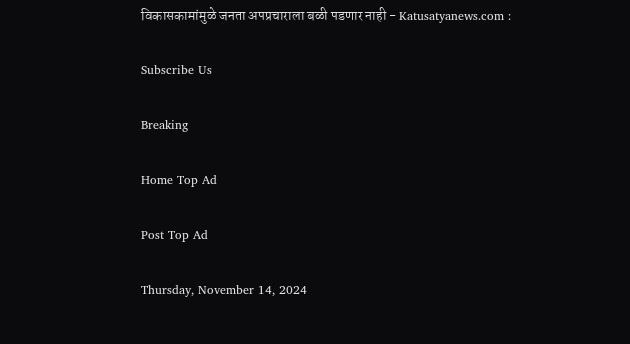विकासकामांमुळे जनता अपप्रचाराला बळी पडणार नाही - Katusatyanews.com :

Subscribe Us

Breaking

Home Top Ad

Post Top Ad

Thursday, November 14, 2024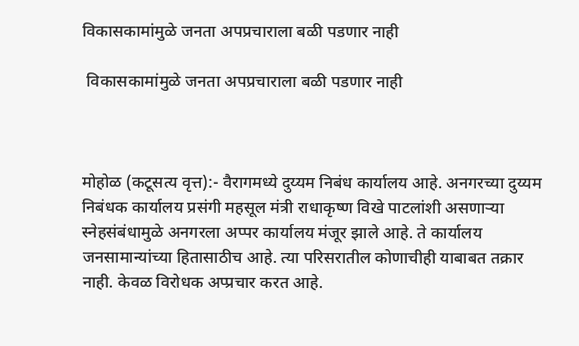विकासकामांमुळे जनता अपप्रचाराला बळी पडणार नाही

 विकासकामांमुळे जनता अपप्रचाराला बळी पडणार नाही



मोहोळ (कटूसत्य वृत्त):- वैरागमध्ये दुय्यम निबंध कार्यालय आहे. अनगरच्या दुय्यम निबंधक कार्यालय प्रसंगी महसूल मंत्री राधाकृष्ण विखे पाटलांशी असणाऱ्या स्नेहसंबंधामुळे अनगरला अप्पर कार्यालय मंजूर झाले आहे. ते कार्यालय जनसामान्यांच्या हितासाठीच आहे. त्या परिसरातील कोणाचीही याबाबत तक्रार नाही. केवळ विरोधक अप्प्रचार करत आहे.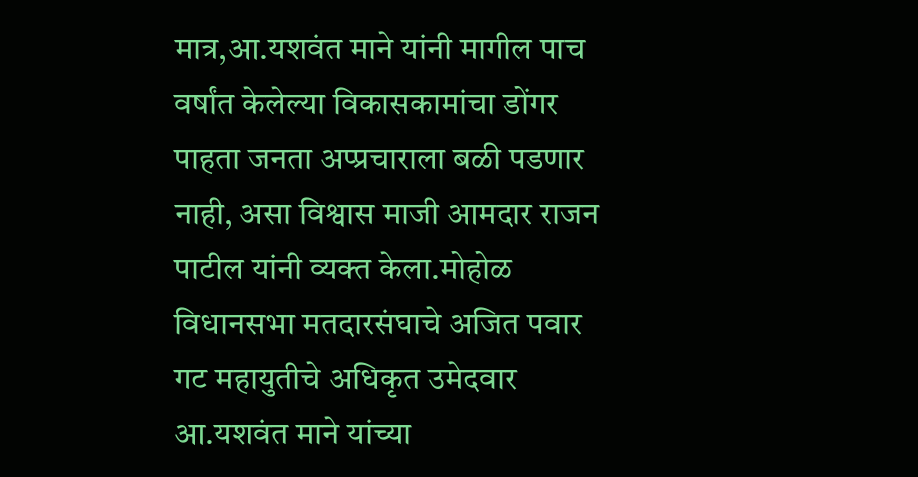मात्र,आ.यशवंत माने यांनी मागील पाच वर्षांत केलेल्या विकासकामांचा डोंगर पाहता जनता अप्प्रचाराला बळी पडणार नाही, असा विश्वास माजी आमदार राजन पाटील यांनी व्यक्त केला.मोहोळ विधानसभा मतदारसंघाचे अजित पवार गट महायुतीचे अधिकृत उमेदवार आ.यशवंत माने यांच्या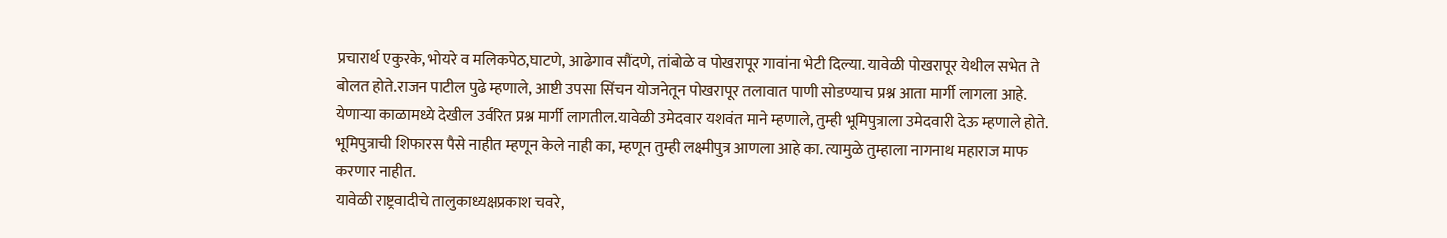प्रचारार्थ एकुरके, भोयरे व मलिकपेठ,घाटणे, आढेगाव सौंदणे, तांबोळे व पोखरापूर गावांना भेटी दिल्या. यावेळी पोखरापूर येथील सभेत ते बोलत होते.राजन पाटील पुढे म्हणाले, आष्टी उपसा सिंचन योजनेतून पोखरापूर तलावात पाणी सोडण्याच प्रश्न आता मार्गी लागला आहे. येणाऱ्या काळामध्ये देखील उर्वरित प्रश्न मार्गी लागतील.यावेळी उमेदवार यशवंत माने म्हणाले, तुम्ही भूमिपुत्राला उमेदवारी देऊ म्हणाले होते. भूमिपुत्राची शिफारस पैसे नाहीत म्हणून केले नाही का, म्हणून तुम्ही लक्ष्मीपुत्र आणला आहे का. त्यामुळे तुम्हाला नागनाथ महाराज माफ करणार नाहीत.
यावेळी राष्ट्रवादीचे तालुकाध्यक्षप्रकाश चवरे,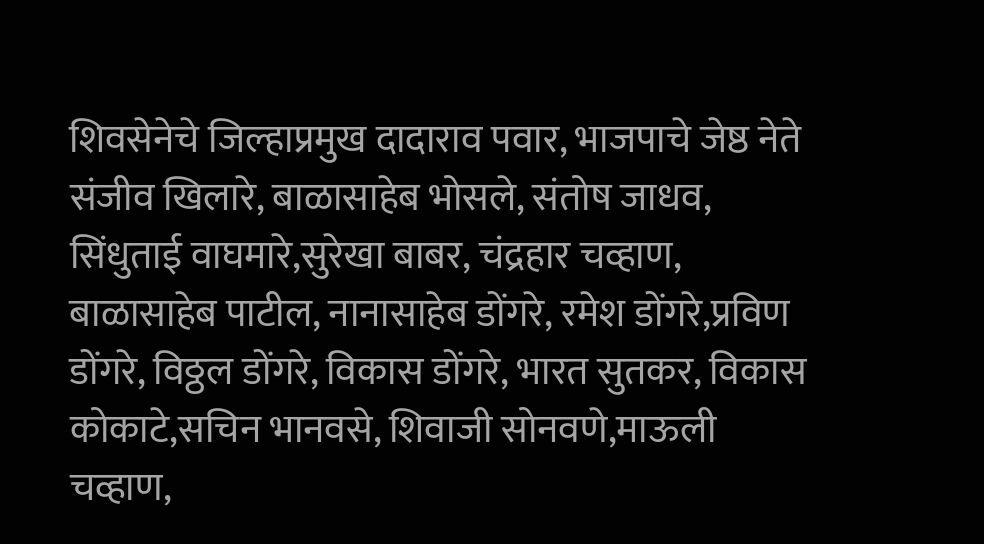शिवसेनेचे जिल्हाप्रमुख दादाराव पवार, भाजपाचे जेष्ठ नेते संजीव खिलारे, बाळासाहेब भोसले, संतोष जाधव, सिंधुताई वाघमारे,सुरेखा बाबर, चंद्रहार चव्हाण, बाळासाहेब पाटील, नानासाहेब डोंगरे, रमेश डोंगरे,प्रविण डोंगरे, विठ्ठल डोंगरे, विकास डोंगरे, भारत सुतकर, विकास कोकाटे,सचिन भानवसे, शिवाजी सोनवणे,माऊली चव्हाण,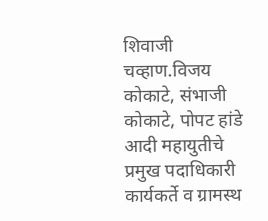शिवाजी चव्हाण.विजय कोकाटे, संभाजी कोकाटे, पोपट हांडे आदी महायुतीचे प्रमुख पदाधिकारी कार्यकर्ते व ग्रामस्थ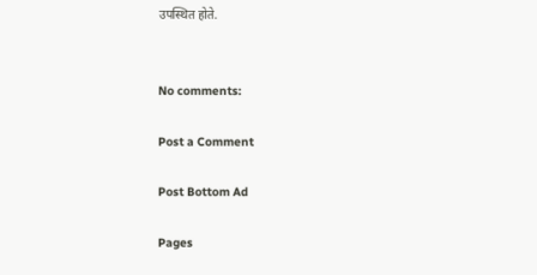उपस्थित होते.


No comments:

Post a Comment

Post Bottom Ad

Pages